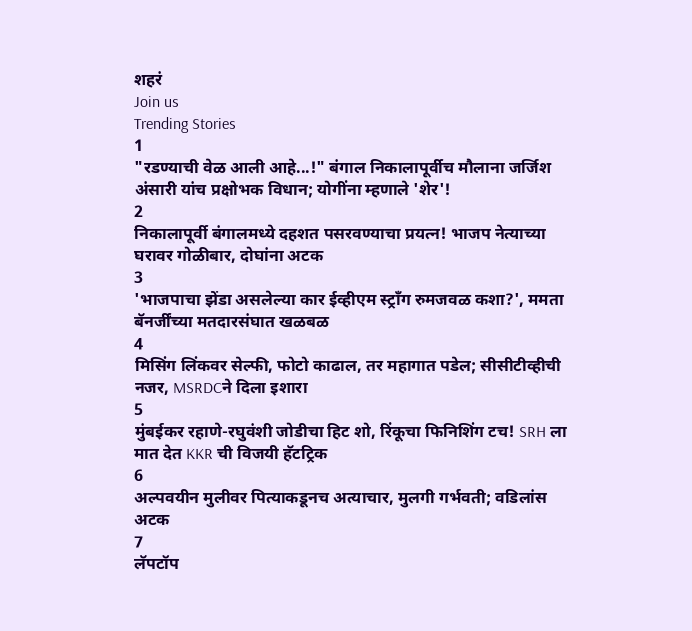शहरं
Join us
Trending Stories
1
"रडण्याची वेळ आली आहे...!" बंगाल निकालापूर्वीच मौलाना जर्जिश अंसारी यांच प्रक्षोभक विधान; योगींना म्हणाले 'शेर'!
2
निकालापूर्वी बंगालमध्ये दहशत पसरवण्याचा प्रयत्न! भाजप नेत्याच्या घरावर गोळीबार, दोघांना अटक
3
'भाजपाचा झेंडा असलेल्या कार ईव्हीएम स्ट्राँग रुमजवळ कशा?', ममता बॅनर्जींच्या मतदारसंघात खळबळ
4
मिसिंग लिंकवर सेल्फी, फोटो काढाल, तर महागात पडेल; सीसीटीव्हीची नजर, MSRDCने दिला इशारा
5
मुंबईकर रहाणे-रघुवंशी जोडीचा हिट शो, रिंकूचा फिनिशिंग टच! SRH ला मात देत KKR ची विजयी हॅटट्रिक
6
अल्पवयीन मुलीवर पित्याकडूनच अत्याचार, मुलगी गर्भवती; वडिलांस अटक
7
लॅपटॉप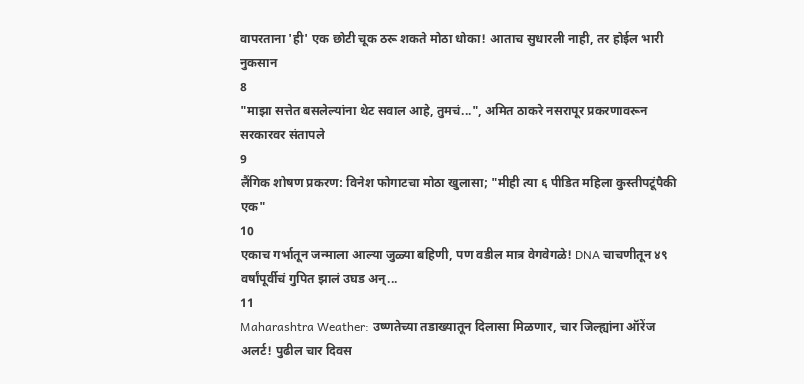वापरताना 'ही' एक छोटी चूक ठरू शकते मोठा धोका! आताच सुधारली नाही, तर होईल भारी नुकसान
8
"माझा सत्तेत बसलेल्यांना थेट सवाल आहे, तुमचं...", अमित ठाकरे नसरापूर प्रकरणावरून सरकारवर संतापले
9
लैंगिक शोषण प्रकरण: विनेश फोगाटचा मोठा खुलासा; "मीही त्या ६ पीडित महिला कुस्तीपटूंपैकी एक"
10
एकाच गर्भातून जन्माला आल्या जुळ्या बहिणी, पण वडील मात्र वेगवेगळे! DNA चाचणीतून ४९ वर्षांपूर्वीचं गुपित झालं उघड अन्...
11
Maharashtra Weather: उष्णतेच्या तडाख्यातून दिलासा मिळणार, चार जिल्ह्यांना ऑरेंज अलर्ट! पुढील चार दिवस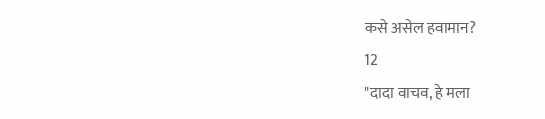कसे असेल हवामान?
12
"दादा वाचव, हे मला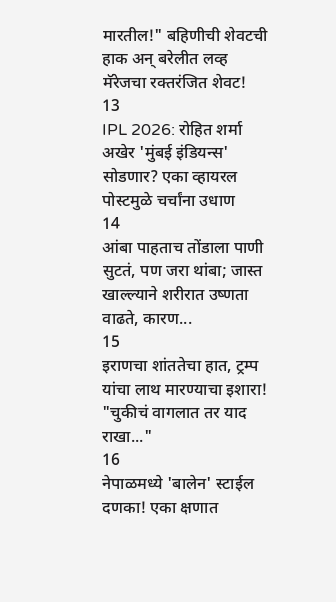मारतील!" बहिणीची शेवटची हाक अन् बरेलीत लव्ह मॅरेजचा रक्तरंजित शेवट!
13
IPL 2026: रोहित शर्मा अखेर 'मुंबई इंडियन्स' सोडणार? एका व्हायरल पोस्टमुळे चर्चांना उधाण
14
आंबा पाहताच तोंडाला पाणी सुटतं, पण जरा थांबा; जास्त खाल्ल्याने शरीरात उष्णता वाढते, कारण...
15
इराणचा शांततेचा हात, ट्रम्प यांचा लाथ मारण्याचा इशारा! "चुकीचं वागलात तर याद राखा..."
16
नेपाळमध्ये 'बालेन' स्टाईल दणका! एका क्षणात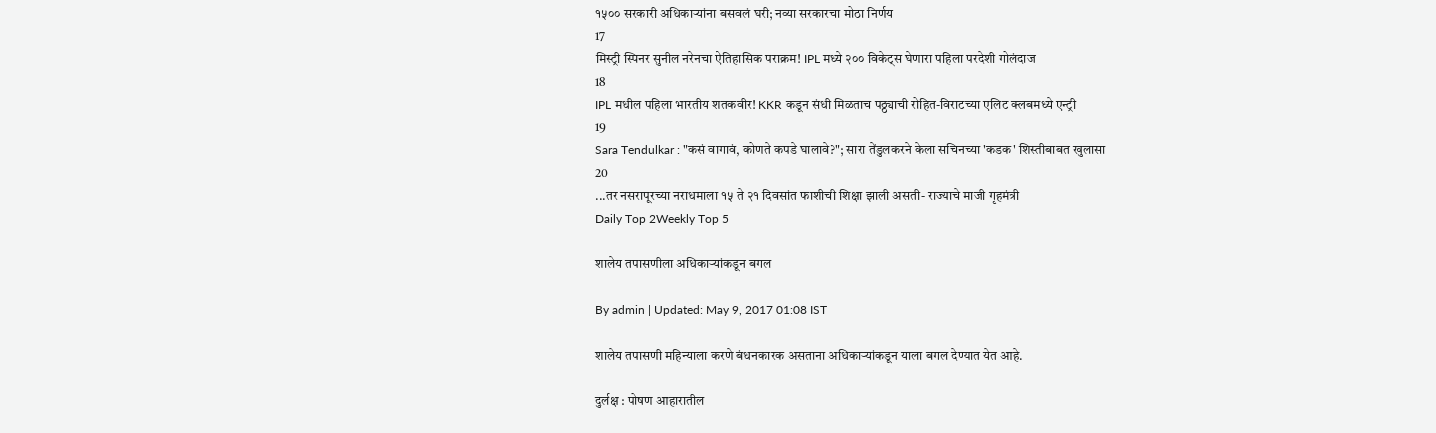१५०० सरकारी अधिकाऱ्यांना बसवलं घरी; नव्या सरकारचा मोठा निर्णय
17
मिस्ट्री स्पिनर सुनील नरेनचा ऐतिहासिक पराक्रम! IPL मध्ये २०० विकेट्स घेणारा पहिला परदेशी गोलंदाज
18
IPL मधील पहिला भारतीय शतकवीर! KKR कडून संधी मिळताच पठ्ठ्याची रोहित-विराटच्या एलिट क्लबमध्ये एन्ट्री
19
Sara Tendulkar : "कसं वागावं, कोणते कपडे घालावे?"; सारा तेंडुलकरने केला सचिनच्या 'कडक' शिस्तीबाबत खुलासा
20
...तर नसरापूरच्या नराधमाला १५ ते २१ दिवसांत फाशीची शिक्षा झाली असती- राज्याचे माजी गृहमंत्री
Daily Top 2Weekly Top 5

शालेय तपासणीला अधिकाऱ्यांकडून बगल

By admin | Updated: May 9, 2017 01:08 IST

शालेय तपासणी महिन्याला करणे बंधनकारक असताना अधिकाऱ्यांकडून याला बगल देण्यात येत आहे.

दुर्लक्ष : पोषण आहारातील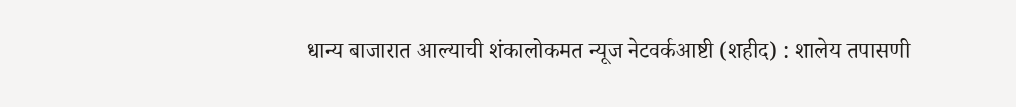धान्य बाजारात आल्याची शंकालोकमत न्यूज नेटवर्कआष्टी (शहीद) : शालेय तपासणी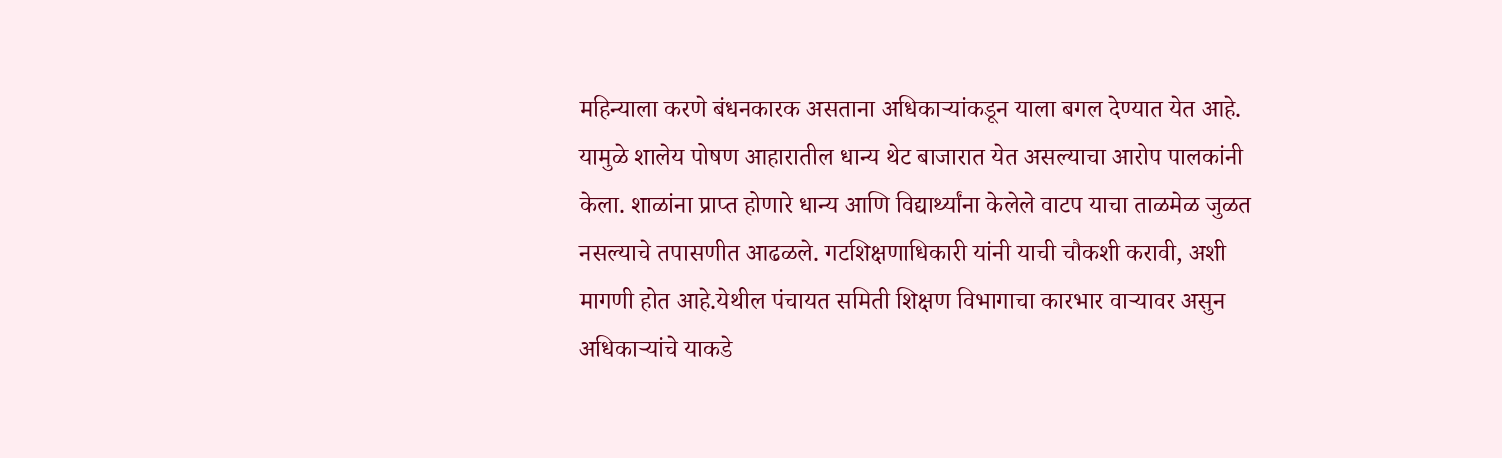महिन्याला करणे बंधनकारक असताना अधिकाऱ्यांकडून याला बगल देण्यात येत आहे. यामुळे शालेय पोषण आहारातील धान्य थेट बाजारात येत असल्याचा आरोप पालकांनी केला. शाळांना प्राप्त होणारे धान्य आणि विद्यार्थ्यांना केलेले वाटप याचा ताळमेळ जुळत नसल्याचे तपासणीत आढळले. गटशिक्षणाधिकारी यांनी याची चौकशी करावी, अशी मागणी होत आहे.येथील पंचायत समिती शिक्षण विभागाचा कारभार वाऱ्यावर असुन अधिकाऱ्यांचे याकडे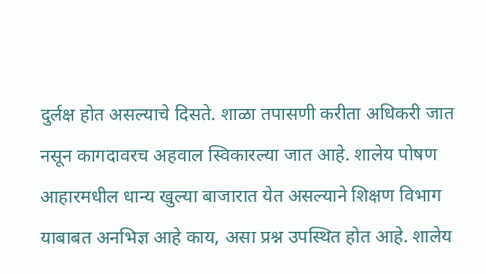दुर्लक्ष होत असल्याचे दिसते. शाळा तपासणी करीता अधिकरी जात नसून कागदावरच अहवाल स्विकारल्या जात आहे. शालेय पोषण आहारमधील धान्य खुल्या बाजारात येत असल्याने शिक्षण विभाग याबाबत अनभिज्ञ आहे काय, असा प्रश्न उपस्थित होत आहे. शालेय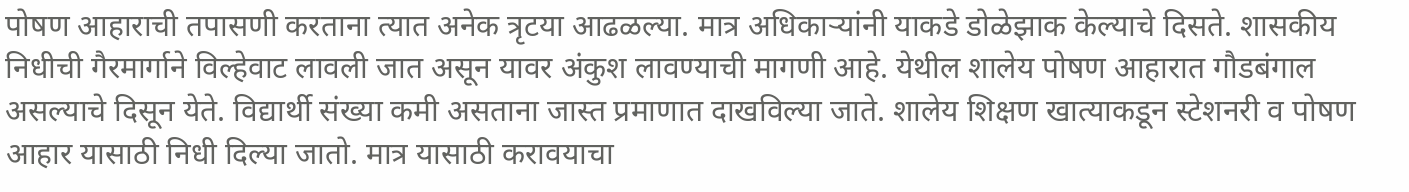पोषण आहाराची तपासणी करताना त्यात अनेक त्रृटया आढळल्या. मात्र अधिकाऱ्यांनी याकडे डोळेझाक केल्याचे दिसते. शासकीय निधीची गैरमार्गाने विल्हेवाट लावली जात असून यावर अंकुश लावण्याची मागणी आहे. येथील शालेय पोषण आहारात गौडबंगाल असल्याचे दिसून येते. विद्यार्थी संख्या कमी असताना जास्त प्रमाणात दाखविल्या जाते. शालेय शिक्षण खात्याकडून स्टेशनरी व पोषण आहार यासाठी निधी दिल्या जातो. मात्र यासाठी करावयाचा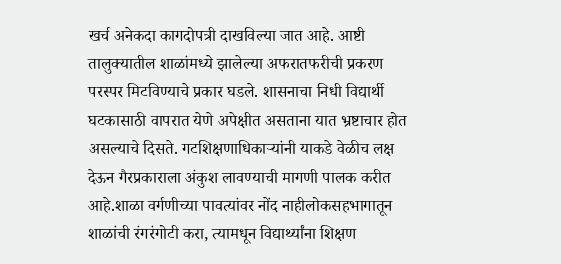खर्च अनेकदा कागदोपत्री दाखविल्या जात आहे. आष्टी तालुक्यातील शाळांमध्ये झालेल्या अफरातफरीची प्रकरण परस्पर मिटविण्याचे प्रकार घडले. शासनाचा निधी विद्यार्थी घटकासाठी वापरात येणे अपेक्षीत असताना यात भ्रष्टाचार होत असल्याचे दिसते. गटशिक्षणाधिकाऱ्यांनी याकडे वेळीच लक्ष देऊन गैरप्रकाराला अंकुश लावण्याची मागणी पालक करीत आहे.शाळा वर्गणीच्या पावत्यांवर नोंद नाहीलोकसहभागातून शाळांची रंगरंगोटी करा, त्यामधून विद्यार्थ्यांना शिक्षण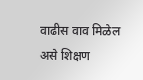वाढीस वाव मिळेल असे शिक्षण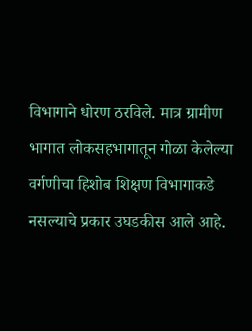विभागाने धोरण ठरविले. मात्र ग्रामीण भागात लोकसहभागातून गोळा केलेल्या वर्गणीचा हिशोब शिक्षण विभागाकडे नसल्याचे प्रकार उघडकीस आले आहे.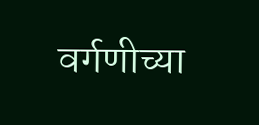वर्गणीच्या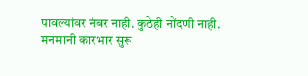पावल्यांवर नंबर नाही. कुठेही नोंदणी नाही. मनमानी कारभार सुरू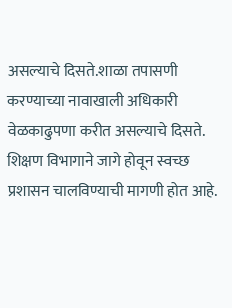असल्याचे दिसते.शाळा तपासणी करण्याच्या नावाखाली अधिकारी वेळकाढुपणा करीत असल्याचे दिसते. शिक्षण विभागाने जागे होवून स्वच्छ प्रशासन चालविण्याची मागणी होत आहे.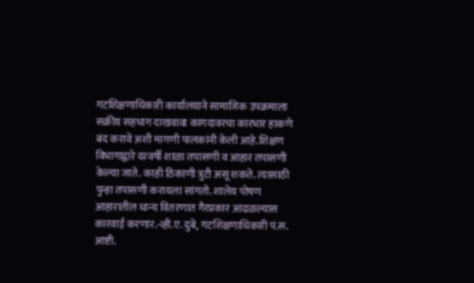गटशिक्षणाधिकारी कार्यालयाने सामाजिक उपक्रमाला सक्रीय सहभाग दाखवावा कागदावरचा कारभार हाकणे बंद करावे अशी मागणी पालकांनी केली आहे.शिक्षण विभागाद्वारे दरवर्षी शाळा तपासणी व आहार तपासणी केल्या जाते. काही ठिकाणी त्रुटी असू शकते. त्यासाठी पुन्हा तपासणी करायला सांगतो. शालेय पोषण आहारातील धान्य वितरणात गैरप्रकार आढळल्यास कारवाई करणार.-व्ही.ए. दुबे, गटशिक्षणाधिकारी पं.स. आष्टी.